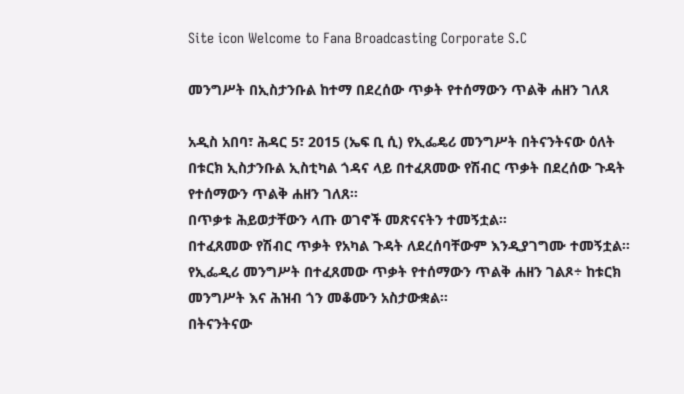Site icon Welcome to Fana Broadcasting Corporate S.C

መንግሥት በኢስታንቡል ከተማ በደረሰው ጥቃት የተሰማውን ጥልቅ ሐዘን ገለጸ

አዲስ አበባ፣ ሕዳር 5፣ 2015 (ኤፍ ቢ ሲ) የኢፌዴሪ መንግሥት በትናንትናው ዕለት በቱርክ ኢስታንቡል ኢስቲካል ጎዳና ላይ በተፈጸመው የሽብር ጥቃት በደረሰው ጉዳት የተሰማውን ጥልቅ ሐዘን ገለጸ፡፡
በጥቃቱ ሕይወታቸውን ላጡ ወገኖች መጽናናትን ተመኝቷል፡፡
በተፈጸመው የሽብር ጥቃት የአካል ጉዳት ለደረሰባቸውም እንዲያገግሙ ተመኝቷል፡፡
የኢፌዲሪ መንግሥት በተፈጸመው ጥቃት የተሰማውን ጥልቅ ሐዘን ገልጾ÷ ከቱርክ መንግሥት እና ሕዝብ ጎን መቆሙን አስታውቋል፡፡
በትናንትናው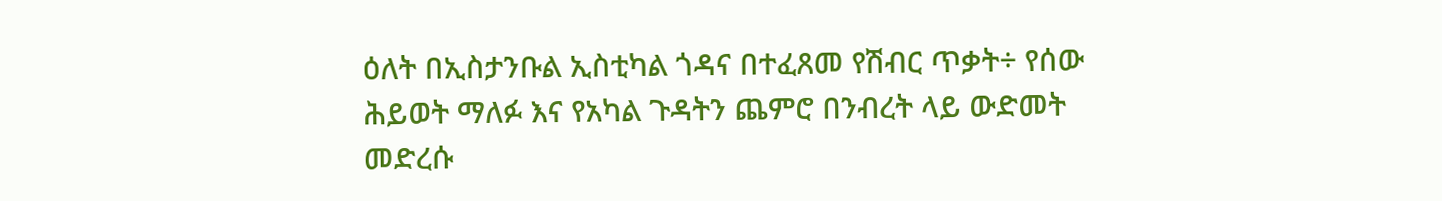ዕለት በኢስታንቡል ኢስቲካል ጎዳና በተፈጸመ የሽብር ጥቃት÷ የሰው ሕይወት ማለፉ እና የአካል ጉዳትን ጨምሮ በንብረት ላይ ውድመት መድረሱ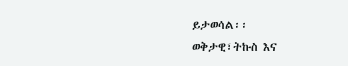ይታወሳል፡፡
ወቅታዊ፣ትኩስ እና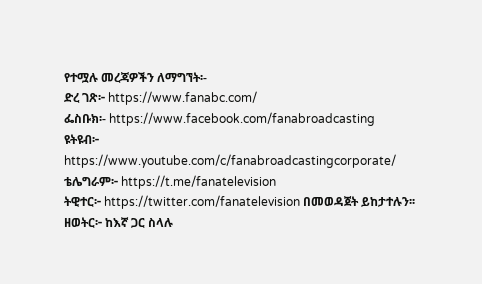የተሟሉ መረጃዎችን ለማግኘት፡-
ድረ ገጽ፦ https://www.fanabc.com/
ፌስቡክ፡- https://www.facebook.com/fanabroadcasting
ዩትዩብ፦ https://www.youtube.com/c/fanabroadcastingcorporate/
ቴሌግራም፦ https://t.me/fanatelevision
ትዊተር፦ https://twitter.com/fanatelevision በመወዳጀት ይከታተሉን፡፡
ዘወትር፦ ከእኛ ጋር ስላሉ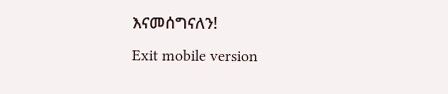እናመሰግናለን!
Exit mobile version